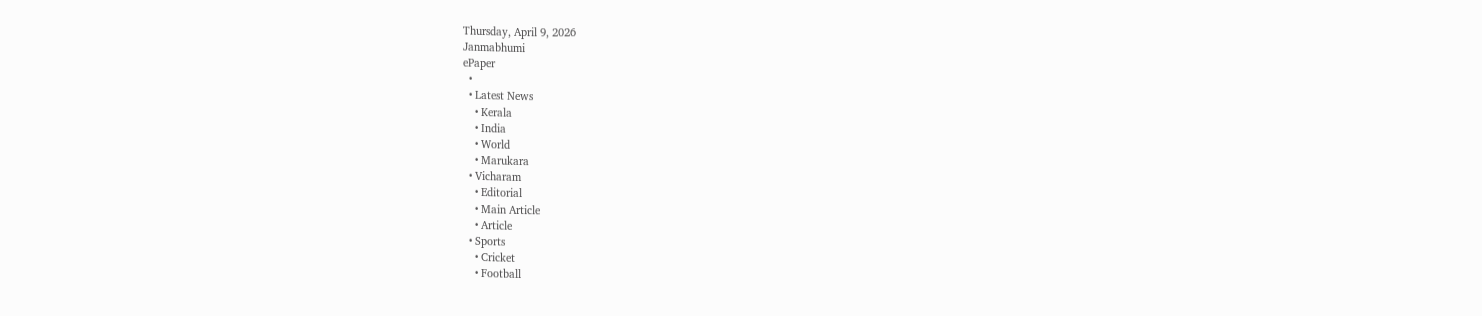Thursday, April 9, 2026
Janmabhumi
ePaper
  •
  • Latest News
    • Kerala
    • India
    • World
    • Marukara
  • Vicharam
    • Editorial
    • Main Article
    • Article
  • Sports
    • Cricket
    • Football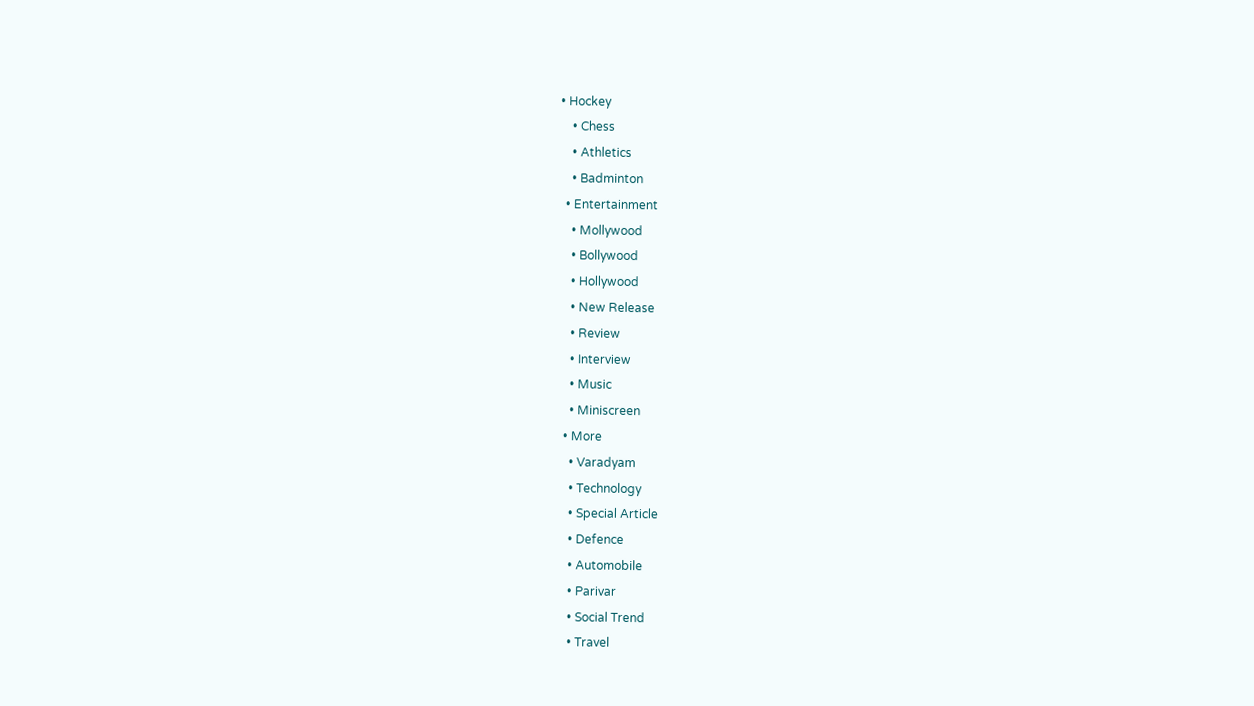• Hockey
    • Chess
    • Athletics
    • Badminton
  • Entertainment
    • Mollywood
    • Bollywood
    • Hollywood
    • New Release
    • Review
    • Interview
    • Music
    • Miniscreen
  • More
    • Varadyam
    • Technology
    • Special Article
    • Defence
    • Automobile
    • Parivar
    • Social Trend
    • Travel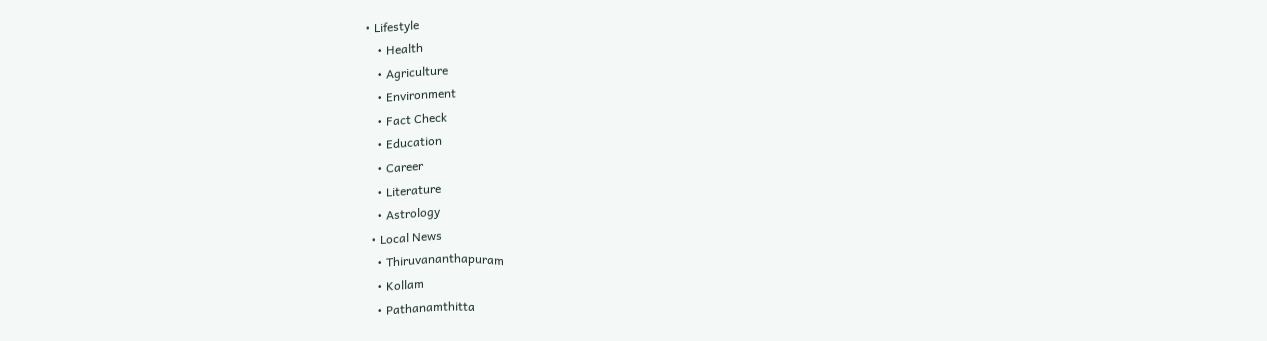• Lifestyle
    • Health
    • Agriculture
    • Environment
    • Fact Check
    • Education
    • Career
    • Literature
    • Astrology
  • Local News
    • Thiruvananthapuram
    • Kollam
    • Pathanamthitta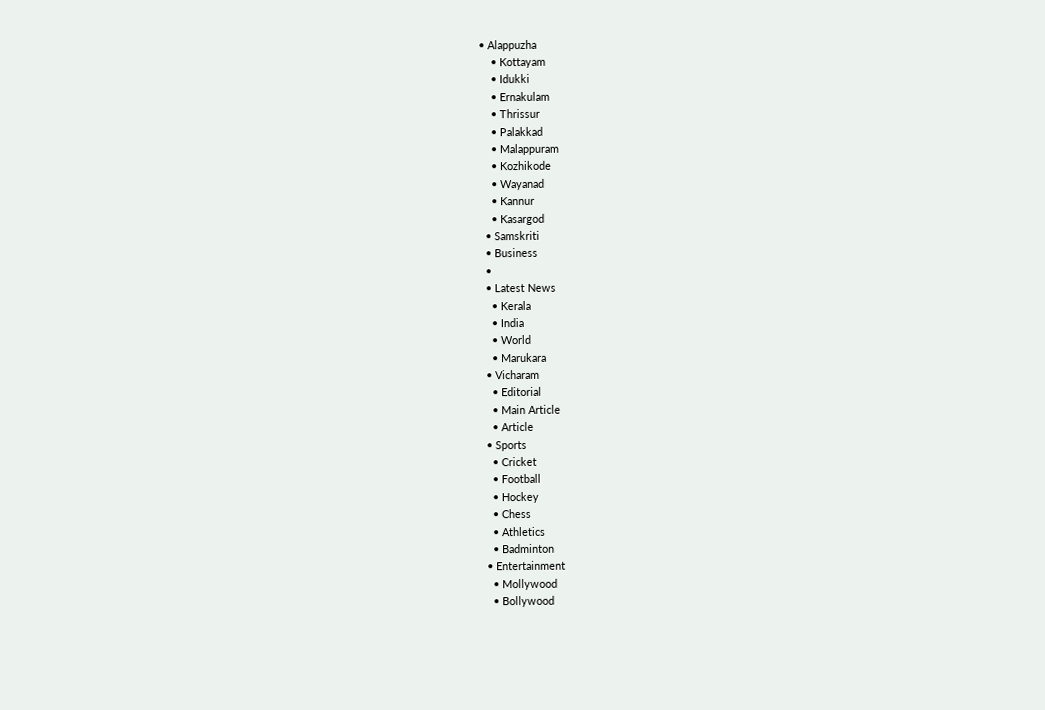• Alappuzha
    • Kottayam
    • Idukki
    • Ernakulam
    • Thrissur
    • Palakkad
    • Malappuram
    • Kozhikode
    • Wayanad
    • Kannur
    • Kasargod
  • Samskriti
  • Business
  •
  • Latest News
    • Kerala
    • India
    • World
    • Marukara
  • Vicharam
    • Editorial
    • Main Article
    • Article
  • Sports
    • Cricket
    • Football
    • Hockey
    • Chess
    • Athletics
    • Badminton
  • Entertainment
    • Mollywood
    • Bollywood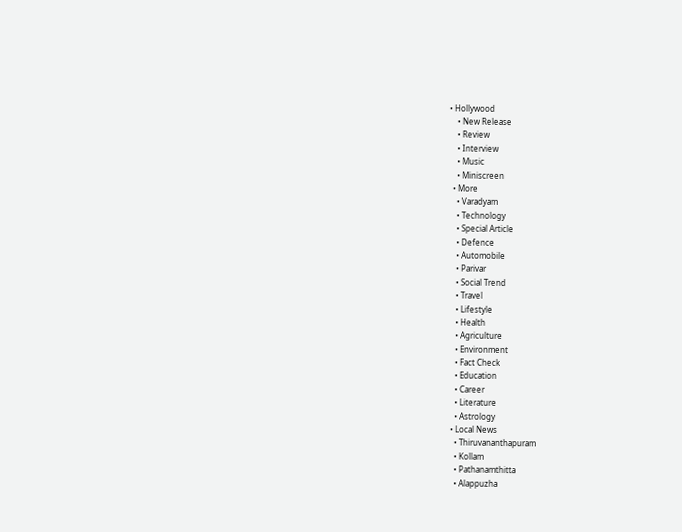• Hollywood
    • New Release
    • Review
    • Interview
    • Music
    • Miniscreen
  • More
    • Varadyam
    • Technology
    • Special Article
    • Defence
    • Automobile
    • Parivar
    • Social Trend
    • Travel
    • Lifestyle
    • Health
    • Agriculture
    • Environment
    • Fact Check
    • Education
    • Career
    • Literature
    • Astrology
  • Local News
    • Thiruvananthapuram
    • Kollam
    • Pathanamthitta
    • Alappuzha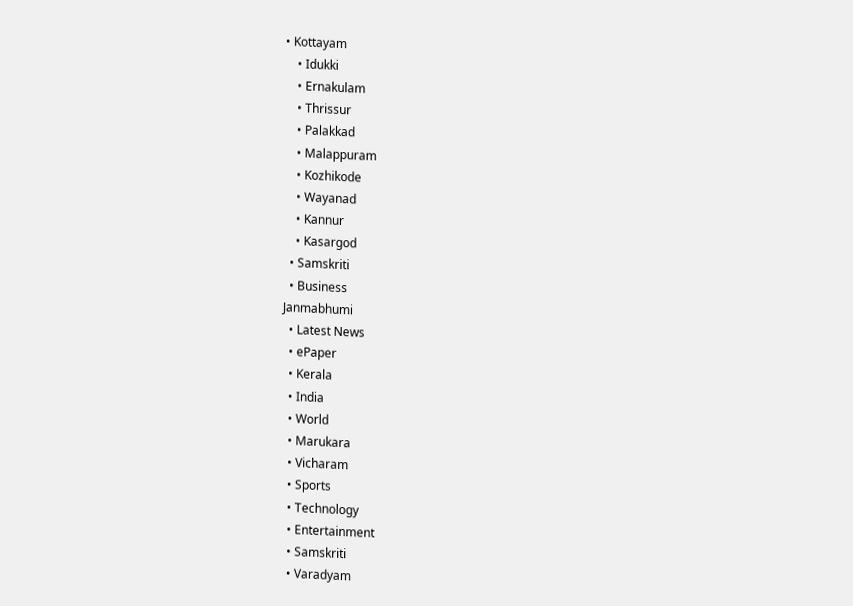• Kottayam
    • Idukki
    • Ernakulam
    • Thrissur
    • Palakkad
    • Malappuram
    • Kozhikode
    • Wayanad
    • Kannur
    • Kasargod
  • Samskriti
  • Business
Janmabhumi
  • Latest News
  • ePaper
  • Kerala
  • India
  • World
  • Marukara
  • Vicharam
  • Sports
  • Technology
  • Entertainment
  • Samskriti
  • Varadyam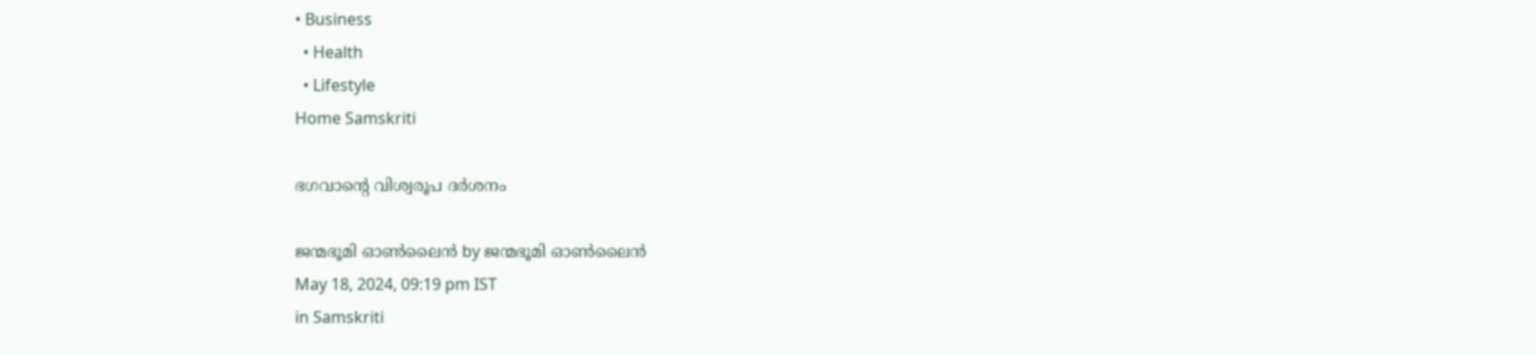• Business
  • Health
  • Lifestyle
Home Samskriti

ഭഗവാന്റെ വിശ്വരൂപ ദര്‍ശനം

ജന്മഭൂമി ഓണ്‍ലൈന്‍ by ജന്മഭൂമി ഓണ്‍ലൈന്‍
May 18, 2024, 09:19 pm IST
in Samskriti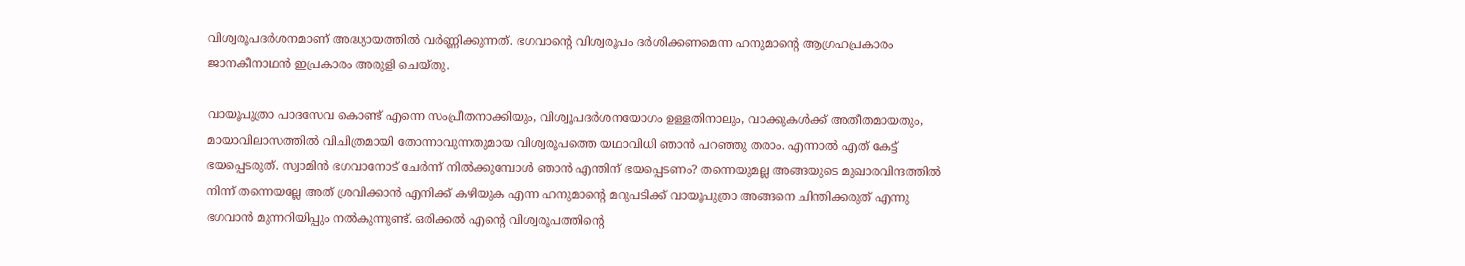വിശ്വരൂപദര്‍ശനമാണ് അദ്ധ്യായത്തില്‍ വര്‍ണ്ണിക്കുന്നത്. ഭഗവാന്റെ വിശ്വരൂപം ദര്‍ശിക്കണമെന്ന ഹനുമാന്റെ ആഗ്രഹപ്രകാരം ജാനകീനാഥന്‍ ഇപ്രകാരം അരുളി ചെയ്തു.

വായൂപുത്രാ പാദസേവ കൊണ്ട് എന്നെ സംപ്രീതനാക്കിയും, വിശ്വൂപദര്‍ശനയോഗം ഉള്ളതിനാലും, വാക്കുകള്‍ക്ക് അതീതമായതും, മായാവിലാസത്തില്‍ വിചിത്രമായി തോന്നാവുന്നതുമായ വിശ്വരൂപത്തെ യഥാവിധി ഞാന്‍ പറഞ്ഞു തരാം. എന്നാല്‍ എത് കേട്ട് ഭയപ്പെടരുത്. സ്വാമിന്‍ ഭഗവാനോട് ചേര്‍ന്ന് നില്‍ക്കുമ്പോള്‍ ഞാന്‍ എന്തിന് ഭയപ്പെടണം? തന്നെയുമല്ല അങ്ങയുടെ മുഖാരവിന്ദത്തില്‍ നിന്ന് തന്നെയല്ലേ അത് ശ്രവിക്കാന്‍ എനിക്ക് കഴിയുക എന്ന ഹനുമാന്റെ മറുപടിക്ക് വായൂപുത്രാ അങ്ങനെ ചിന്തിക്കരുത് എന്നു ഭഗവാന്‍ മുന്നറിയിപ്പും നല്‍കുന്നുണ്ട്. ഒരിക്കല്‍ എന്റെ വിശ്വരൂപത്തിന്റെ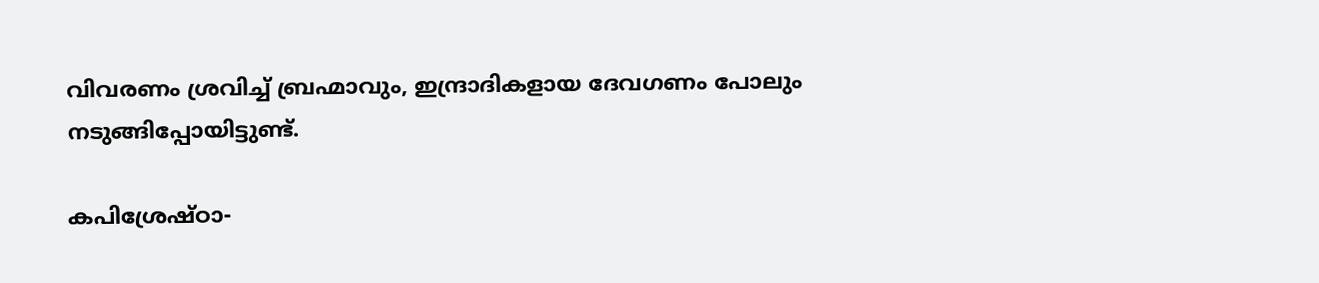വിവരണം ശ്രവിച്ച് ബ്രഹ്മാവും, ഇന്ദ്രാദികളായ ദേവഗണം പോലും നടുങ്ങിപ്പോയിട്ടുണ്ട്.

കപിശ്രേഷ്ഠാ-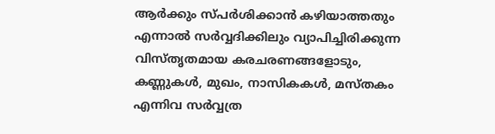ആര്‍ക്കും സ്പര്‍ശിക്കാന്‍ കഴിയാത്തതും എന്നാല്‍ സര്‍വ്വദിക്കിലും വ്യാപിച്ചിരിക്കുന്ന വിസ്തൃതമായ കരചരണങ്ങളോടും, കണ്ണുകള്‍, മുഖം, നാസികകള്‍, മസ്തകം എന്നിവ സര്‍വ്വത്ര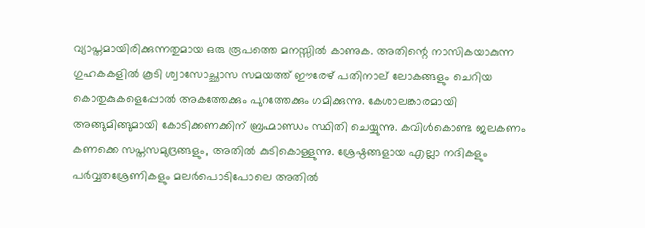വ്യാപ്തമായിരിക്കുന്നതുമായ ഒരു രൂപത്തെ മനസ്സില്‍ കാണുക. അതിന്റെ നാസികയാകുന്ന ഗുഹകകളില്‍ കൂടി ശ്വാസോച്ഛാസ സമയത്ത് ഈരേഴ് പതിനാല് ലോകങ്ങളും ചെറിയ കൊതുകുകളെപ്പോല്‍ അകത്തേക്കും പുറത്തേക്കും ഗമിക്കുന്നു. കേശാലങ്കാരമായി അങ്ങുമിങ്ങുമായി കോടിക്കണക്കിന് ബ്രഹ്മാണ്ഡം സ്ഥിതി ചെയ്യുന്നു. കവിള്‍കൊണ്ട ജലകണം കണക്കെ സപ്തസമുദ്രങ്ങളും, അതില്‍ കുടികൊള്ളുന്നു. ശ്രേഷ്ഠങ്ങളായ എല്ലാ നദികളും പര്‍വ്വതശ്രേണികളും മലര്‍പൊടിപോലെ അതില്‍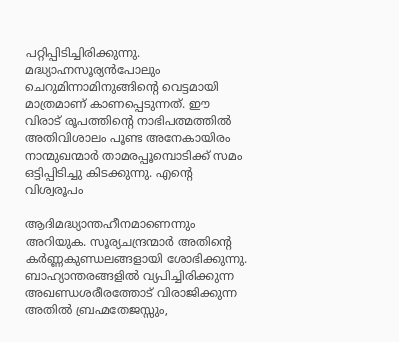പറ്റിപ്പിടിച്ചിരിക്കുന്നു. മദ്ധ്യാഹ്നസൂര്യന്‍പോലും ചെറുമിന്നാമിനുങ്ങിന്റെ വെട്ടമായി മാത്രമാണ് കാണപ്പെടുന്നത്. ഈ വിരാട് രൂപത്തിന്റെ നാഭിപത്മത്തില്‍ അതിവിശാലം പൂണ്ട അനേകായിരം നാന്മുഖന്മാര്‍ താമരപ്പൂമ്പൊടിക്ക് സമം ഒട്ടിപ്പിടിച്ചു കിടക്കുന്നു. എന്റെ വിശ്വരൂപം

ആദിമദ്ധ്യാന്തഹീനമാണെന്നും അറിയുക. സൂര്യചന്ദ്രന്മാര്‍ അതിന്റെ കര്‍ണ്ണകുണ്ഡലങ്ങളായി ശോഭിക്കുന്നു. ബാഹ്യാന്തരങ്ങളില്‍ വ്യപിച്ചിരിക്കുന്ന അഖണ്ഡശരീരത്തോട് വിരാജിക്കുന്ന അതില്‍ ബ്രഹ്മതേജസ്സും,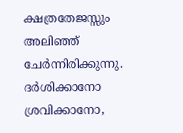ക്ഷത്രതേജസ്സും അലിഞ്ഞ് ചേര്‍ന്നിരിക്കുന്നു. ദര്‍ശിക്കാനോ ശ്രവിക്കാനോ,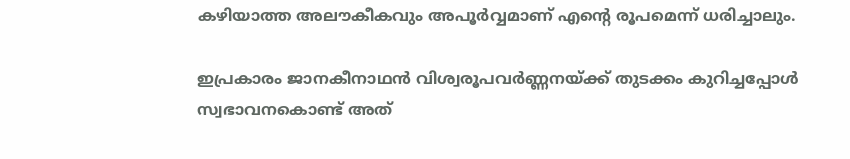കഴിയാത്ത അലൗകീകവും അപൂര്‍വ്വമാണ് എന്റെ രൂപമെന്ന് ധരിച്ചാലും.

ഇപ്രകാരം ജാനകീനാഥന്‍ വിശ്വരൂപവര്‍ണ്ണനയ്‌ക്ക് തുടക്കം കുറിച്ചപ്പോള്‍ സ്വഭാവനകൊണ്ട് അത്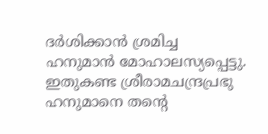ദര്‍ശിക്കാന്‍ ശ്രമിച്ച ഹനുമാന്‍ മോഹാലസ്യപ്പെട്ടു. ഇതുകണ്ട ശ്രീരാമചന്ദ്രപ്രഭു ഹനുമാനെ തന്റെ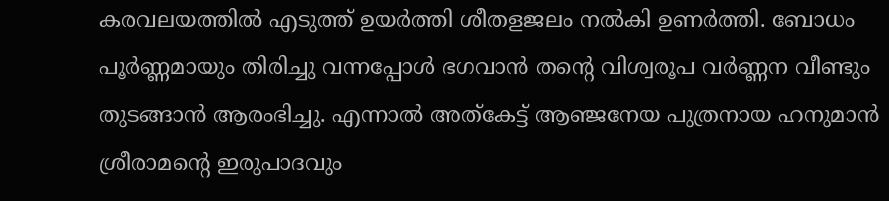കരവലയത്തില്‍ എടുത്ത് ഉയര്‍ത്തി ശീതളജലം നല്‍കി ഉണര്‍ത്തി. ബോധം പൂര്‍ണ്ണമായും തിരിച്ചു വന്നപ്പോള്‍ ഭഗവാന്‍ തന്റെ വിശ്വരൂപ വര്‍ണ്ണന വീണ്ടും തുടങ്ങാന്‍ ആരംഭിച്ചു. എന്നാല്‍ അത്‌കേട്ട് ആഞ്ജനേയ പുത്രനായ ഹനുമാന്‍ ശ്രീരാമന്റെ ഇരുപാദവും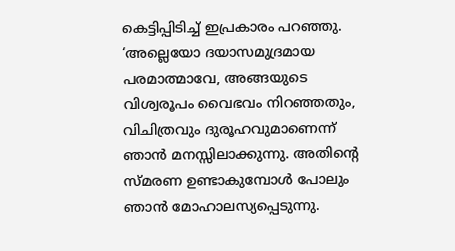കെട്ടിപ്പിടിച്ച് ഇപ്രകാരം പറഞ്ഞു. ‘അല്ലെയോ ദയാസമുദ്രമായ പരമാത്മാവേ, അങ്ങയുടെ വിശ്വരൂപം വൈഭവം നിറഞ്ഞതും, വിചിത്രവും ദുരൂഹവുമാണെന്ന് ഞാന്‍ മനസ്സിലാക്കുന്നു. അതിന്റെ സ്മരണ ഉണ്ടാകുമ്പോള്‍ പോലും ഞാന്‍ മോഹാലസ്യപ്പെടുന്നു.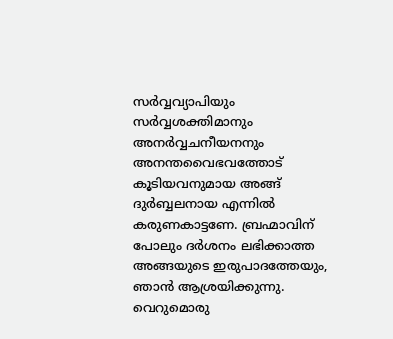സര്‍വ്വവ്യാപിയും സര്‍വ്വശക്തിമാനും അനര്‍വ്വചനീയനനും അനന്തവൈഭവത്തോട് കൂടിയവനുമായ അങ്ങ് ദുര്‍ബ്ബലനായ എന്നില്‍ കരുണകാട്ടണേ. ബ്രഹ്മാവിന് പോലും ദര്‍ശനം ലഭിക്കാത്ത അങ്ങയുടെ ഇരുപാദത്തേയും, ഞാന്‍ ആശ്രയിക്കുന്നു. വെറുമൊരു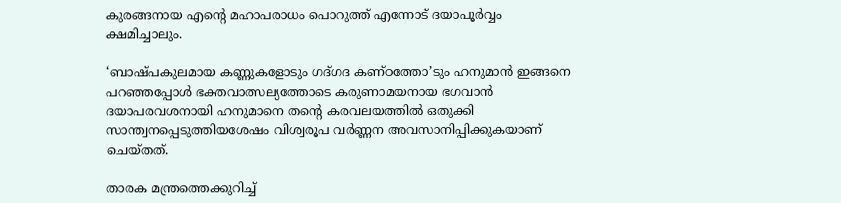കുരങ്ങനായ എന്റെ മഹാപരാധം പൊറുത്ത് എന്നോട് ദയാപൂര്‍വ്വം ക്ഷമിച്ചാലും.

‘ബാഷ്പകുലമായ കണ്ണുകളോടും ഗദ്ഗദ കണ്ഠത്തോ’ടും ഹനുമാന്‍ ഇങ്ങനെ പറഞ്ഞപ്പോള്‍ ഭക്തവാത്സല്യത്തോടെ കരുണാമയനായ ഭഗവാന്‍ ദയാപരവശനായി ഹനുമാനെ തന്റെ കരവലയത്തില്‍ ഒതുക്കി സാന്ത്വനപ്പെടുത്തിയശേഷം വിശ്വരൂപ വര്‍ണ്ണന അവസാനിപ്പിക്കുകയാണ് ചെയ്തത്.

താരക മന്ത്രത്തെക്കുറിച്ച്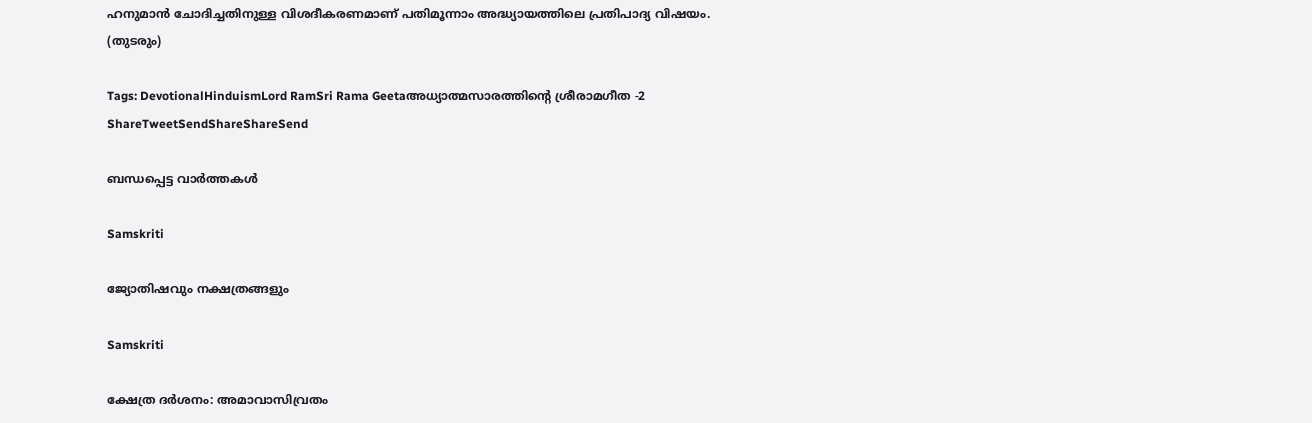ഹനുമാന്‍ ചോദിച്ചതിനുള്ള വിശദീകരണമാണ് പതിമൂന്നാം അദ്ധ്യായത്തിലെ പ്രതിപാദ്യ വിഷയം.
(തുടരും)

Tags: DevotionalHinduismLord RamSri Rama Geetaഅധ്യാത്മസാരത്തിന്റെ ശ്രീരാമഗീത -2
ShareTweetSendShareShareSend

ബന്ധപ്പെട്ട വാര്‍ത്തകള്‍

Samskriti

ജ്യോതിഷവും നക്ഷത്രങ്ങളും

Samskriti

ക്ഷേത്ര ദര്‍ശനം: അമാവാസിവ്രതം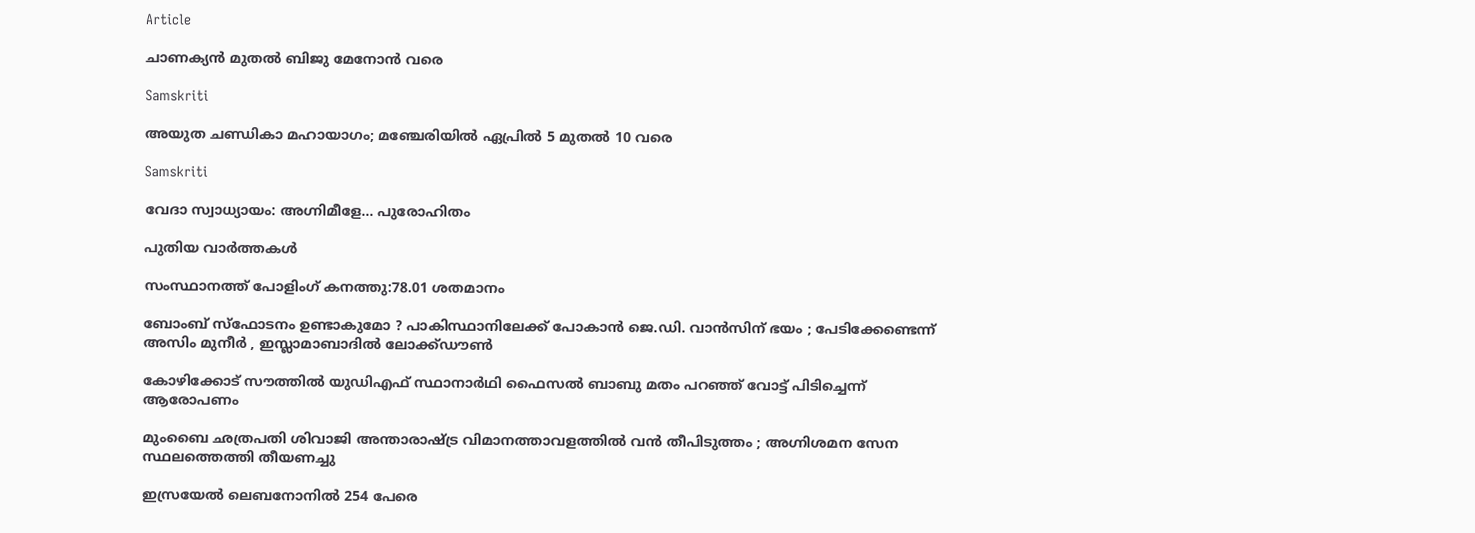Article

ചാണക്യന്‍ മുതല്‍ ബിജു മേനോന്‍ വരെ

Samskriti

അയുത ചണ്ഡികാ മഹായാഗം; മഞ്ചേരിയില്‍ ഏപ്രില്‍ 5 മുതല്‍ 10 വരെ

Samskriti

വേദാ സ്വാധ്യായം: അഗ്നിമീളേ… പുരോഹിതം

പുതിയ വാര്‍ത്തകള്‍

സംസ്ഥാനത്ത് പോളിംഗ് കനത്തു:78.01 ശതമാനം

ബോംബ് സ്ഫോടനം ഉണ്ടാകുമോ ? പാകിസ്ഥാനിലേക്ക് പോകാൻ ജെ.ഡി. വാൻസിന് ഭയം ; പേടിക്കേണ്ടെന്ന് അസിം മുനീർ , ഇസ്ലാമാബാദിൽ ലോക്ക്ഡൗൺ

കോഴിക്കോട് സൗത്തില്‍ യുഡിഎഫ് സ്ഥാനാര്‍ഥി ഫൈസല്‍ ബാബു മതം പറഞ്ഞ് വോട്ട് പിടിച്ചെന്ന് ആരോപണം

മുംബൈ ഛത്രപതി ശിവാജി അന്താരാഷ്‌ട്ര വിമാനത്താവളത്തിൽ വൻ തീപിടുത്തം ; അഗ്നിശമന സേന സ്ഥലത്തെത്തി തീയണച്ചു

ഇസ്രയേല്‍ ലെബനോനില്‍ 254 പേരെ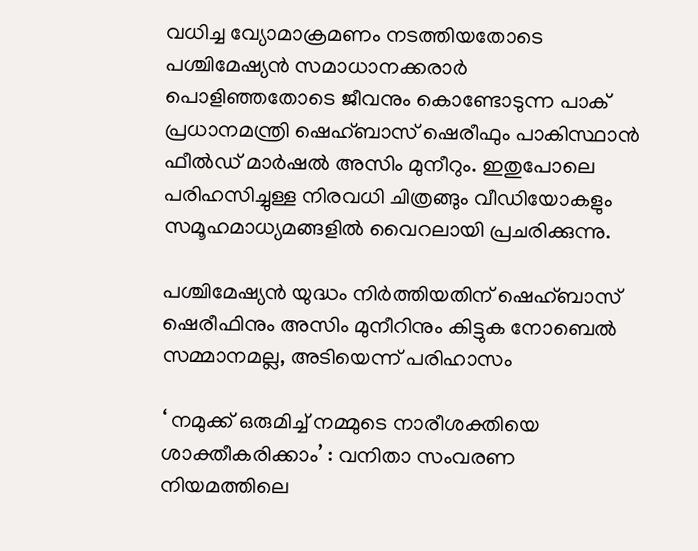വധിച്ച വ്യോമാക്രമണം നടത്തിയതോടെ പശ്ചിമേഷ്യന്‍ സമാധാനക്കരാര്‍ പൊളിഞ്ഞതോടെ ജീവനും കൊണ്ടോടുന്ന പാക് പ്രധാനമന്ത്രി ഷെഹ്ബാസ് ഷെരീഫും പാകിസ്ഥാന്‍ ഫീല്‍ഡ് മാര്‍ഷല്‍ അസിം മുനീറും. ഇതുപോലെ പരിഹസിച്ചുള്ള നിരവധി ചിത്രങ്ങും വീഡിയോകളും സമൂഹമാധ്യമങ്ങളില്‍ വൈറലായി പ്രചരിക്കുന്നു.

പശ്ചിമേഷ്യന്‍ യുദ്ധം നിര്‍ത്തിയതിന് ഷെഹ്ബാസ് ഷെരീഫിനും അസിം മുനീറിനും കിട്ടുക നോബെല്‍ സമ്മാനമല്ല, അടിയെന്ന് പരിഹാസം

‘ നമുക്ക് ഒരുമിച്ച് നമ്മുടെ നാരീശക്തിയെ ശാക്തീകരിക്കാം’ : വനിതാ സംവരണ നിയമത്തിലെ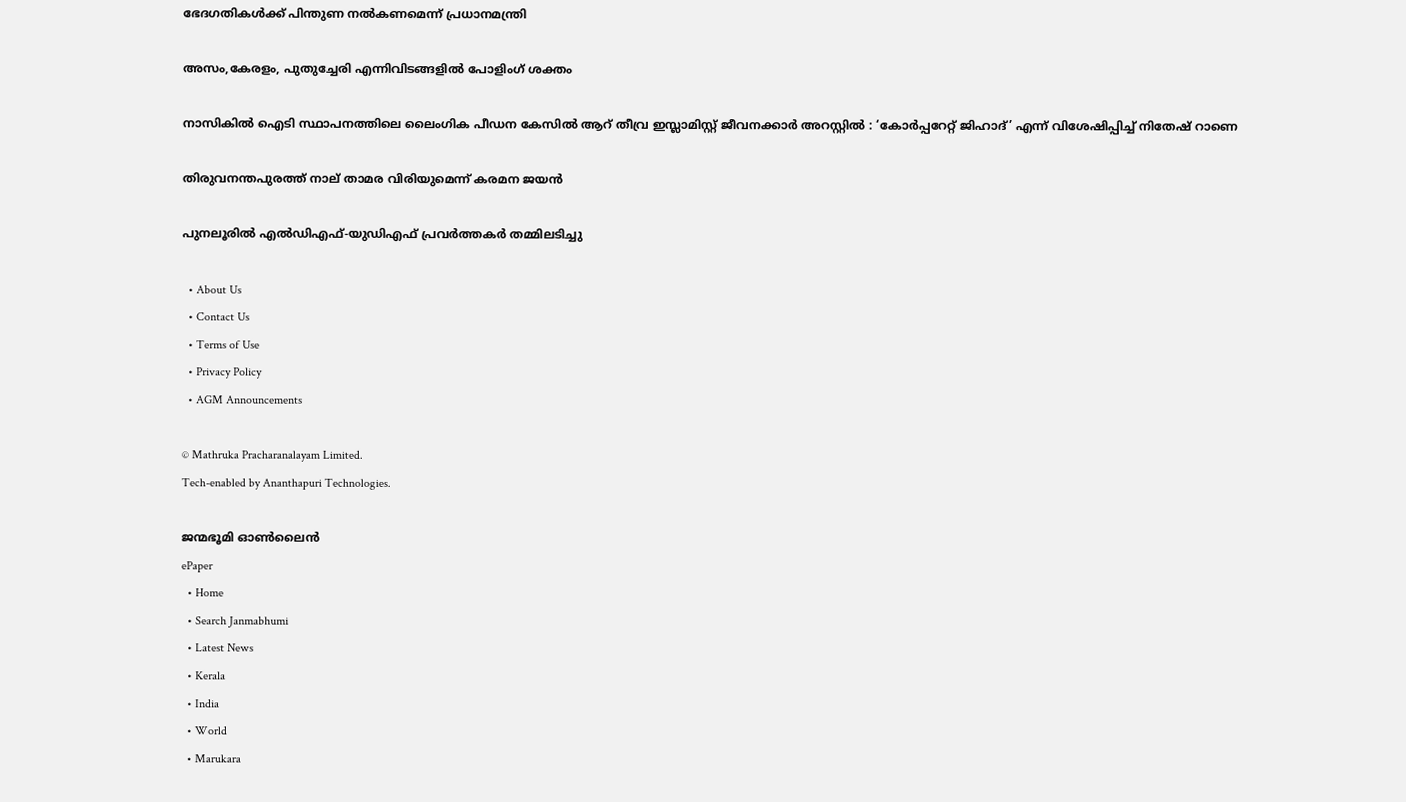ഭേദഗതികൾക്ക് പിന്തുണ നൽകണമെന്ന് പ്രധാനമന്ത്രി

അസം,കേരളം, പുതുച്ചേരി എന്നിവിടങ്ങളില്‍ പോളിംഗ് ശക്തം

നാസികിൽ ഐടി സ്ഥാപനത്തിലെ ലൈംഗിക പീഡന കേസിൽ ആറ് തീവ്ര ഇസ്ലാമിസ്റ്റ് ജീവനക്കാർ അറസ്റ്റിൽ : ‘കോർപ്പറേറ്റ് ജിഹാദ്’ എന്ന് വിശേഷിപ്പിച്ച് നിതേഷ് റാണെ

തിരുവനന്തപുരത്ത് നാല് താമര വിരിയുമെന്ന് കരമന ജയന്‍

പുനലൂരില്‍ എല്‍ഡിഎഫ്-യുഡിഎഫ് പ്രവര്‍ത്തകര്‍ തമ്മിലടിച്ചു

  • About Us
  • Contact Us
  • Terms of Use
  • Privacy Policy
  • AGM Announcements

© Mathruka Pracharanalayam Limited.
Tech-enabled by Ananthapuri Technologies.

ജന്മഭൂമി ഓണ്‍ലൈന്‍
ePaper
  • Home
  • Search Janmabhumi
  • Latest News
  • Kerala
  • India
  • World
  • Marukara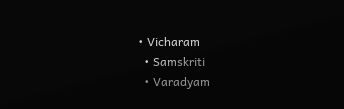• Vicharam
  • Samskriti
  • Varadyam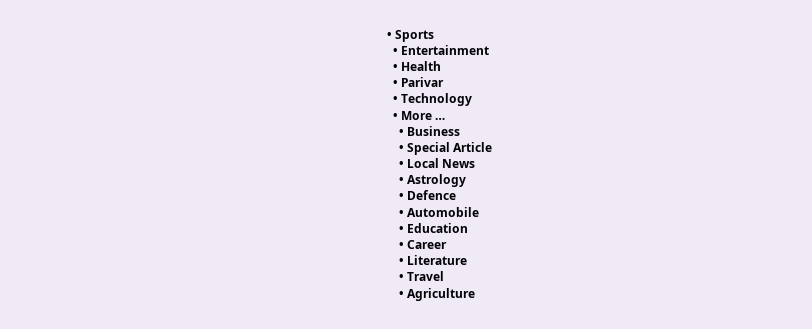• Sports
  • Entertainment
  • Health
  • Parivar
  • Technology
  • More …
    • Business
    • Special Article
    • Local News
    • Astrology
    • Defence
    • Automobile
    • Education
    • Career
    • Literature
    • Travel
    • Agriculture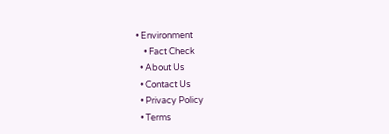• Environment
    • Fact Check
  • About Us
  • Contact Us
  • Privacy Policy
  • Terms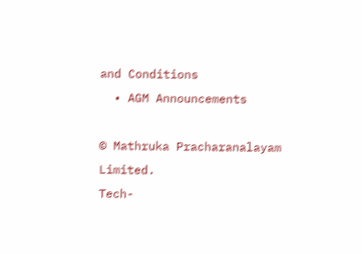and Conditions
  • AGM Announcements

© Mathruka Pracharanalayam Limited.
Tech-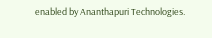enabled by Ananthapuri Technologies.